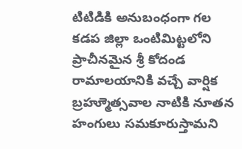టిటిడికి అనుబంధంగా గల కడప జిల్లా ఒంటిమిట్టలోని ప్రాచీనమైన శ్రీ కోదండ రామాలయానికి వచ్చే వార్షిక బ్రహ్మూెత్సవాల నాటికి నూతన హంగులు సమకూరుస్తామని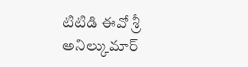టిటిడి ఈవో శ్రీ అనిల్కుమార్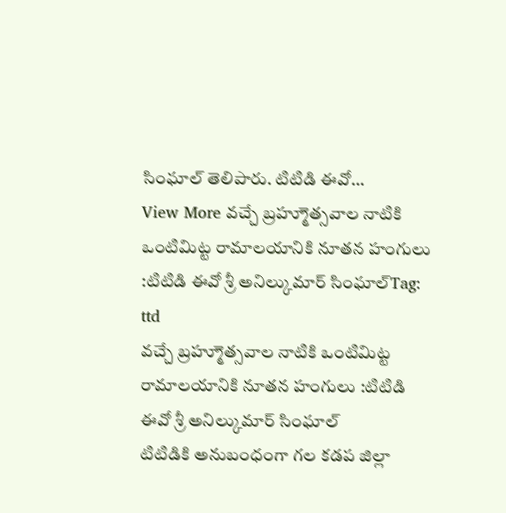సింఘాల్ తెలిపారు. టిటిడి ఈవో…
View More వచ్చే బ్రహ్మూెత్సవాల నాటికి ఒంటిమిట్ట రామాలయానికి నూతన హంగులు :టిటిడి ఈవో శ్రీ అనిల్కుమార్ సింఘాల్Tag: ttd
వచ్చే బ్రహ్మూెత్సవాల నాటికి ఒంటిమిట్ట రామాలయానికి నూతన హంగులు :టిటిడి ఈవో శ్రీ అనిల్కుమార్ సింఘాల్
టిటిడికి అనుబంధంగా గల కడప జిల్లా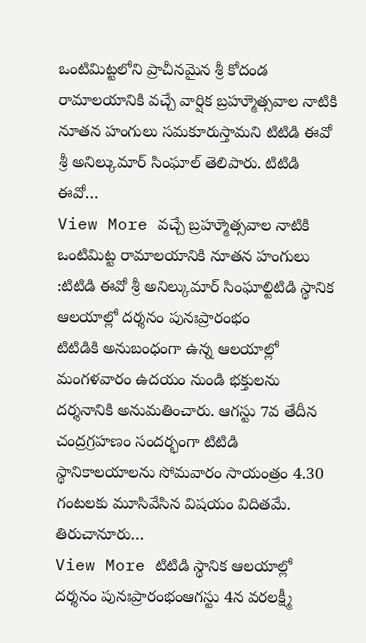ఒంటిమిట్టలోని ప్రాచీనమైన శ్రీ కోదండ రామాలయానికి వచ్చే వార్షిక బ్రహ్మూెత్సవాల నాటికి నూతన హంగులు సమకూరుస్తామని టిటిడి ఈవో శ్రీ అనిల్కుమార్ సింఘాల్ తెలిపారు. టిటిడి ఈవో…
View More వచ్చే బ్రహ్మూెత్సవాల నాటికి ఒంటిమిట్ట రామాలయానికి నూతన హంగులు :టిటిడి ఈవో శ్రీ అనిల్కుమార్ సింఘాల్టిటిడి స్థానిక ఆలయాల్లో దర్శనం పునఃప్రారంభం
టిటిడికి అనుబంధంగా ఉన్న ఆలయాల్లో మంగళవారం ఉదయం నుండి భక్తులను దర్శనానికి అనుమతించారు. ఆగస్టు 7వ తేదీన చంద్రగ్రహణం సందర్భంగా టిటిడి స్థానికాలయాలను సోమవారం సాయంత్రం 4.30 గంటలకు మూసివేసిన విషయం విదితమే. తిరుచానూరు…
View More టిటిడి స్థానిక ఆలయాల్లో దర్శనం పునఃప్రారంభంఆగస్టు 4న వరలక్ష్మీ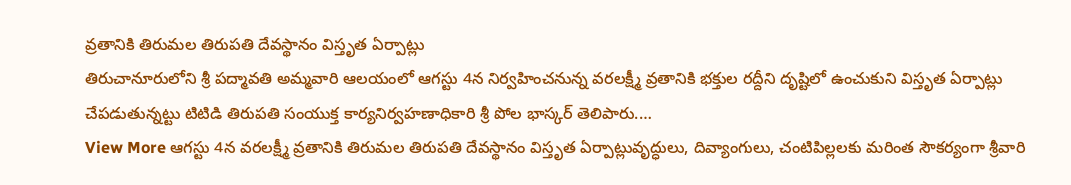వ్రతానికి తిరుమల తిరుపతి దేవస్థానం విస్తృత ఏర్పాట్లు
తిరుచానూరులోని శ్రీ పద్మావతి అమ్మవారి ఆలయంలో ఆగస్టు 4న నిర్వహించనున్న వరలక్ష్మీ వ్రతానికి భక్తుల రద్దీని దృష్టిలో ఉంచుకుని విస్తృత ఏర్పాట్లు చేపడుతున్నట్టు టిటిడి తిరుపతి సంయుక్త కార్యనిర్వహణాధికారి శ్రీ పోల భాస్కర్ తెలిపారు.…
View More ఆగస్టు 4న వరలక్ష్మీ వ్రతానికి తిరుమల తిరుపతి దేవస్థానం విస్తృత ఏర్పాట్లువృద్ధులు, దివ్యాంగులు, చంటిపిల్లలకు మరింత సౌకర్యంగా శ్రీవారి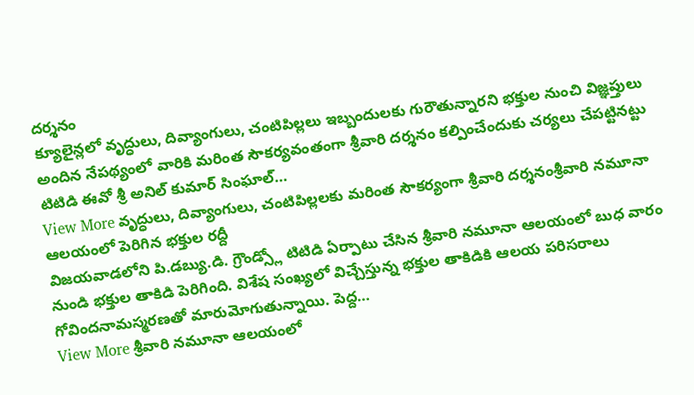దర్శనం
క్యూలైన్లలో వృద్ధులు, దివ్యాంగులు, చంటిపిల్లలు ఇబ్బందులకు గురౌతున్నారని భక్తుల నుంచి విజ్ఞప్తులు అందిన నేపథ్యంలో వారికి మరింత సౌకర్యవంతంగా శ్రీవారి దర్శనం కల్పించేందుకు చర్యలు చేపట్టినట్టు టిటిడి ఈవో శ్రీ అనిల్ కుమార్ సింఘాల్…
View More వృద్ధులు, దివ్యాంగులు, చంటిపిల్లలకు మరింత సౌకర్యంగా శ్రీవారి దర్శనంశ్రీవారి నమూనా ఆలయంలో పెరిగిన భక్తుల రద్దీ
విజయవాడలోని పి.డబ్యు.డి. గ్రౌండ్స్లో టిటిడి ఏర్పాటు చేసిన శ్రీవారి నమూనా ఆలయంలో బుధ వారం నుండి భక్తుల తాకిడి పెరిగింది. విశేష సంఖ్యలో విచ్చేస్తున్న భక్తుల తాకిడికి ఆలయ పరిసరాలు గోవిందనామస్మరణతో మారుమోగుతున్నాయి. పెద్ద…
View More శ్రీవారి నమూనా ఆలయంలో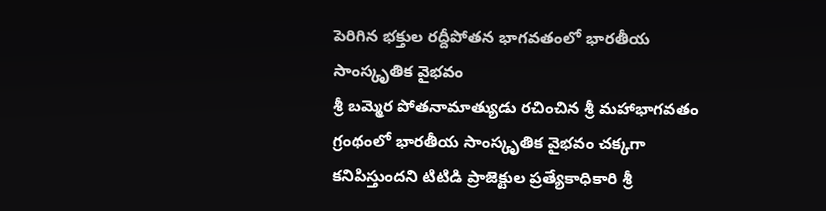పెరిగిన భక్తుల రద్దీపోతన భాగవతంలో భారతీయ సాంస్కృతిక వైభవం
శ్రీ బమ్మెర పోతనామాత్యుడు రచించిన శ్రీ మహాభాగవతం గ్రంథంలో భారతీయ సాంస్కృతిక వైభవం చక్కగా కనిపిస్తుందని టిటిడి ప్రాజెక్టుల ప్రత్యేకాధికారి శ్రీ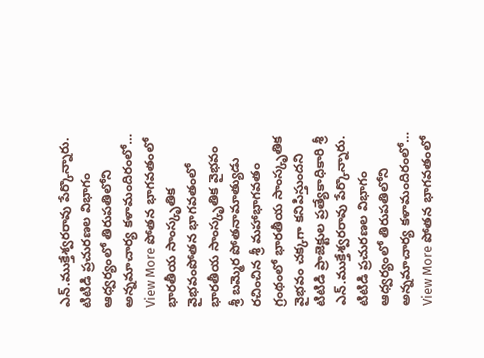ఎన్.ముక్తేశ్వరరావు పేర్కొన్నారు. టిటిడి ప్రచురణల విభాగం ఆధ్వర్యంలో తిరుపతిలోని అన్నమాచార్య కళామందిరంలో…
View More పోతన భాగవతంలో భారతీయ సాంస్కృతిక వైభవంపోతన భాగవతంలో భారతీయ సాంస్కృతిక వైభవం
శ్రీ బమ్మెర పోతనామాత్యుడు రచించిన శ్రీ మహాభాగవతం గ్రంథంలో భారతీయ సాంస్కృతిక వైభవం చక్కగా కనిపిస్తుందని టిటిడి ప్రాజెక్టుల ప్రత్యేకాధికారి శ్రీ ఎన్.ముక్తేశ్వరరావు పేర్కొన్నారు. టిటిడి ప్రచురణల విభాగం ఆధ్వర్యంలో తిరుపతిలోని అన్నమాచార్య కళామందిరంలో…
View More పోతన భాగవతంలో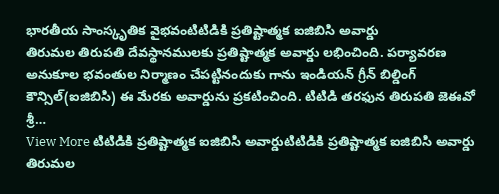భారతీయ సాంస్కృతిక వైభవంటిటిడికి ప్రతిష్టాత్మక ఐజిబిసి అవార్డు
తిరుమల తిరుపతి దేవస్థానములకు ప్రతిష్టాత్మక అవార్డు లభించింది. పర్యావరణ అనుకూల భవంతుల నిర్మాణం చేపట్టినందుకు గాను ఇండియన్ గ్రీన్ బిల్డింగ్ కౌన్సిల్(ఐజిబిసి) ఈ మేరకు అవార్డును ప్రకటించింది. టిటిడి తరఫున తిరుపతి జెఈవో శ్రీ…
View More టిటిడికి ప్రతిష్టాత్మక ఐజిబిసి అవార్డుటిటిడికి ప్రతిష్టాత్మక ఐజిబిసి అవార్డు
తిరుమల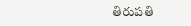తిరుపతి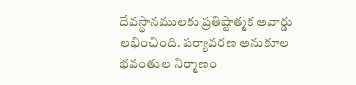దేవస్థానములకు ప్రతిష్టాత్మక అవార్డు లభించింది. పర్యావరణ అనుకూల భవంతుల నిర్మాణం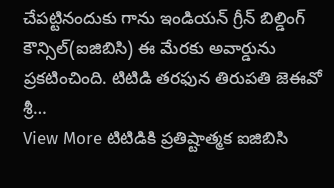చేపట్టినందుకు గాను ఇండియన్ గ్రీన్ బిల్డింగ్ కౌన్సిల్(ఐజిబిసి) ఈ మేరకు అవార్డును ప్రకటించింది. టిటిడి తరఫున తిరుపతి జెఈవో శ్రీ…
View More టిటిడికి ప్రతిష్టాత్మక ఐజిబిసి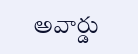అవార్డు